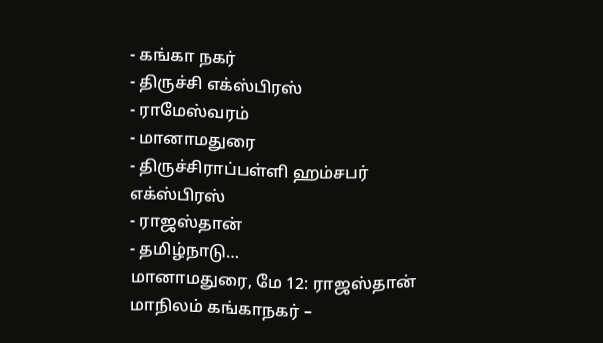- கங்கா நகர்
- திருச்சி எக்ஸ்பிரஸ்
- ராமேஸ்வரம்
- மானாமதுரை
- திருச்சிராப்பள்ளி ஹம்சபர் எக்ஸ்பிரஸ்
- ராஜஸ்தான்
- தமிழ்நாடு…
மானாமதுரை, மே 12: ராஜஸ்தான் மாநிலம் கங்காநகர் –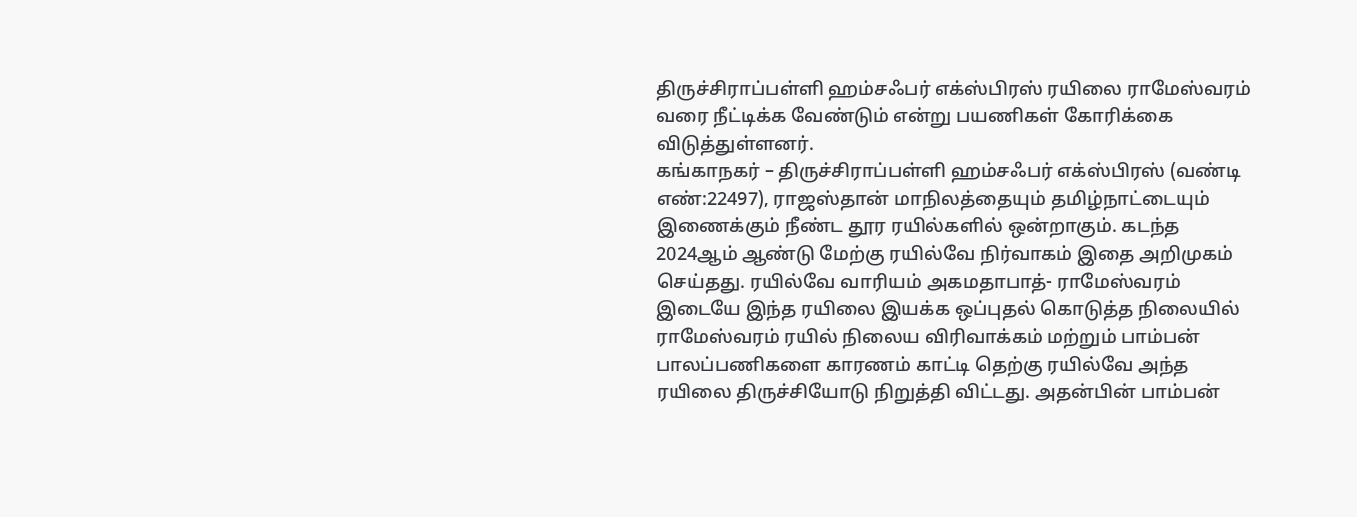திருச்சிராப்பள்ளி ஹம்சஃபர் எக்ஸ்பிரஸ் ரயிலை ராமேஸ்வரம் வரை நீட்டிக்க வேண்டும் என்று பயணிகள் கோரிக்கை விடுத்துள்ளனர்.
கங்காநகர் – திருச்சிராப்பள்ளி ஹம்சஃபர் எக்ஸ்பிரஸ் (வண்டி எண்:22497), ராஜஸ்தான் மாநிலத்தையும் தமிழ்நாட்டையும் இணைக்கும் நீண்ட தூர ரயில்களில் ஒன்றாகும். கடந்த 2024ஆம் ஆண்டு மேற்கு ரயில்வே நிர்வாகம் இதை அறிமுகம் செய்தது. ரயில்வே வாரியம் அகமதாபாத்- ராமேஸ்வரம் இடையே இந்த ரயிலை இயக்க ஒப்புதல் கொடுத்த நிலையில் ராமேஸ்வரம் ரயில் நிலைய விரிவாக்கம் மற்றும் பாம்பன் பாலப்பணிகளை காரணம் காட்டி தெற்கு ரயில்வே அந்த ரயிலை திருச்சியோடு நிறுத்தி விட்டது. அதன்பின் பாம்பன்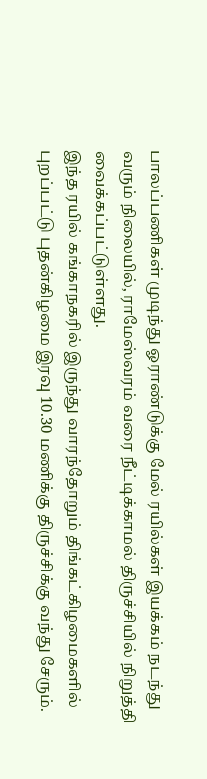பாலப்பணிகள் முடிந்து ஓராண்டுக்கு மேல் ரயில்கள் இயக்கம் நடந்து வரும் நிலையில், ராமேஸ்வரம் வரை நீட்டிக்காமல் திருச்சியில் நிறுத்தி வைக்கப்பட்டுள்ளது.
இந்த ரயில் கங்காநகரில் இருந்து வாரந்தோறும் திங்கட்கிழமைகளில் புறப்பட்டு புதன்கிழமை இரவு 10.30 மணிக்கு திருச்சிக்கு வந்து சேரும்.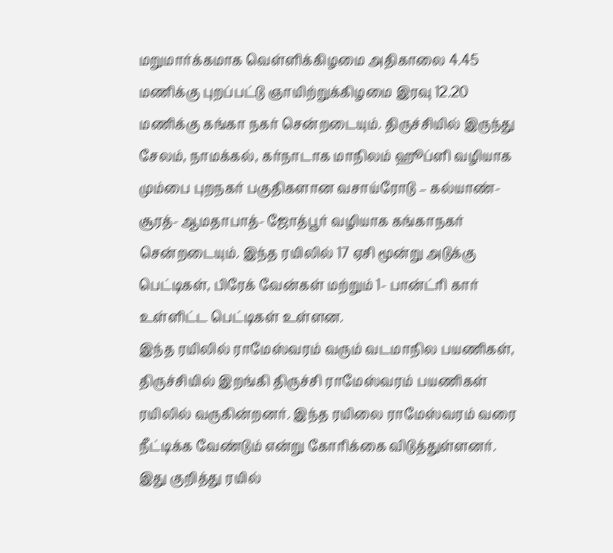மறுமார்க்கமாக வெள்ளிக்கிழமை அதிகாலை 4.45 மணிக்கு புறப்பட்டு ஞாயிற்றுக்கிழமை இரவு 12.20 மணிக்கு கங்கா நகர் சென்றடையும். திருச்சியில் இருந்து சேலம், நாமக்கல், கர்நாடாக மாநிலம் ஹூப்ளி வழியாக மும்பை புறநகர் பகுதிகளான வசாய்ரோடு – கல்யாண்- சூரத்- ஆமதாபாத்- ஜோத்பூர் வழியாக கங்காநகர் சென்றடையும். இந்த ரயிலில் 17 ஏசி மூன்று அடுக்கு பெட்டிகள், பிரேக் வேன்கள் மற்றும் 1- பான்ட்ரி கார் உள்ளிட்ட பெட்டிகள் உள்ளன.
இந்த ரயிலில் ராமேஸ்வரம் வரும் வடமாநில பயணிகள், திருச்சியில் இறங்கி திருச்சி ராமேஸ்வரம் பயணிகள் ரயிலில் வருகின்றனர். இந்த ரயிலை ராமேஸ்வரம் வரை நீட்டிக்க வேண்டும் என்று கோரிக்கை விடுத்துள்ளனர்.
இது குறித்து ரயில்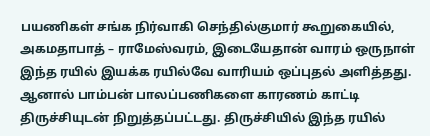பயணிகள் சங்க நிர்வாகி செந்தில்குமார் கூறுகையில், அகமதாபாத் – ராமேஸ்வரம், இடையேதான் வாரம் ஒருநாள் இந்த ரயில் இயக்க ரயில்வே வாரியம் ஒப்புதல் அளித்தது. ஆனால் பாம்பன் பாலப்பணிகளை காரணம் காட்டி திருச்சியுடன் நிறுத்தப்பட்டது. திருச்சியில் இந்த ரயில்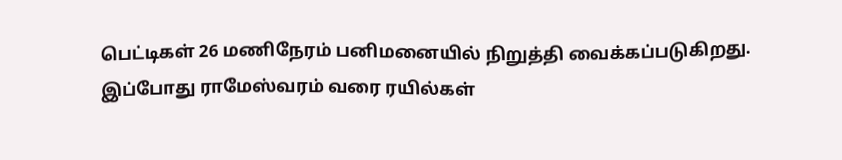பெட்டிகள் 26 மணிநேரம் பனிமனையில் நிறுத்தி வைக்கப்படுகிறது. இப்போது ராமேஸ்வரம் வரை ரயில்கள்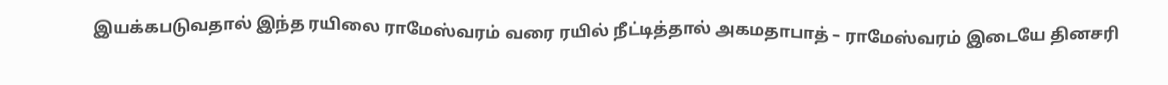இயக்கபடுவதால் இந்த ரயிலை ராமேஸ்வரம் வரை ரயில் நீட்டித்தால் அகமதாபாத் – ராமேஸ்வரம் இடையே தினசரி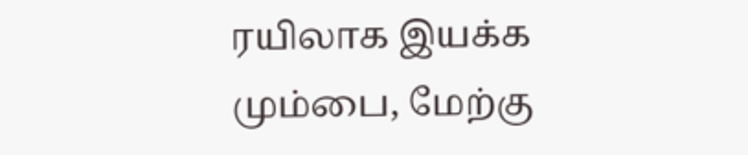ரயிலாக இயக்க மும்பை, மேற்கு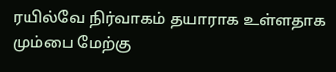ரயில்வே நிர்வாகம் தயாராக உள்ளதாக மும்பை மேற்கு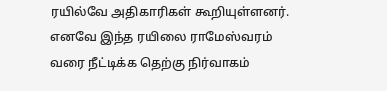ரயில்வே அதிகாரிகள் கூறியுள்ளனர். எனவே இந்த ரயிலை ராமேஸ்வரம் வரை நீட்டிக்க தெற்கு நிர்வாகம்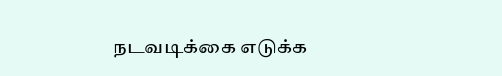நடவடிக்கை எடுக்க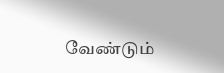வேண்டும்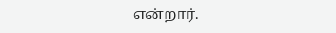என்றார்.